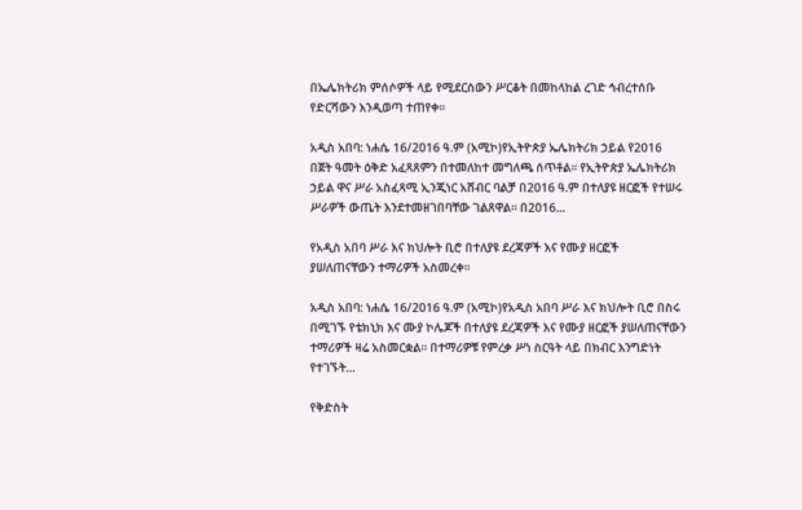በኤሌክትሪክ ምሰሶዎች ላይ የሚደርሰውን ሥርቆት በመከላከል ረገድ ኅብረተሰቡ የድርሻውን እንዲወጣ ተጠየቀ፡፡

አዲስ አበባ: ነሐሴ 16/2016 ዓ.ም (አሚኮ)የኢትዮጵያ ኤሌክትሪክ ኃይል የ2016 በጀት ዓመት ዕቅድ አፈጻጸምን በተመለከተ መግለጫ ሰጥቶል፡፡ የኢትዮጵያ ኤሌክትሪክ ኃይል ዋና ሥራ አስፈጻሚ ኢንጂነር አሸብር ባልቻ በ2016 ዓ.ም በተለያዩ ዘርፎች የተሠሩ ሥራዎች ውጤት እንደተመዘገበባቸው ገልጸዋል፡፡ በ2016...

የአዲስ አበባ ሥራ እና ክህሎት ቢሮ በተለያዩ ደረጃዎች እና የሙያ ዘርፎች ያሠለጠናቸውን ተማሪዎች አስመረቀ።

አዲስ አበባ: ነሐሴ 16/2016 ዓ.ም (አሚኮ)የአዲስ አበባ ሥራ እና ክህሎት ቢሮ በስሩ በሚገኙ የቴክኒክ እና ሙያ ኮሌጆች በተለያዩ ደረጃዎች እና የሙያ ዘርፎች ያሠለጠናቸውን ተማሪዎች ዛሬ አስመርቋል። በተማሪዎቹ የምረቃ ሥነ ስርዓት ላይ በክብር እንግድነት የተገኙት...

የቅድስት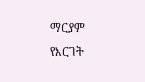ማርያም የእርገት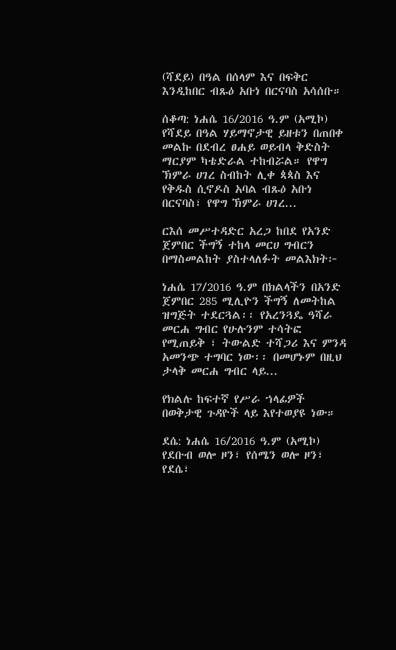(ሻደይ) በዓል በሰላም እና በፍቅር እንዲከበር ብጹዕ አቡነ በርናባስ አሳሰቡ።

ሰቆጣ: ነሐሴ 16/2016 ዓ.ም (አሚኮ) የሻደይ በዓል ሃይማኖታዊ ይዘቱን በጠበቀ መልኩ በደብረ ፀሐይ ወይብላ ቅድስት ማርያም ካቴድራል ተከብሯል። የዋግ ኽምራ ሀገረ ስብከት ሊቀ ጳጳስ እና የቅዱስ ሲኖዶስ አባል ብጹዕ አቡነ በርናባስ፣ የዋግ ኽምራ ሀገረ...

ርእሰ መሥተዳድር አረጋ ከበደ የአንድ ጀምበር ችግኝ ተከላ መርሀ ግብርን በማስመልከት ያስተላለፉት መልእክት፦

ነሐሴ 17/2016 ዓ.ም በክልላችን በአንድ ጀምበር 285 ሚሊዮን ችግኝ ለመትከል ዝግጅት ተደርጓል፡፡ የአረንጓዴ ዓሻራ መርሐ ግብር የሁሉንም ተሳትፎ የሚጠይቅ ፣ ትውልድ ተሻጋሪ እና ምንዳ አመንጭ ተግባር ነው፡፡ በመሆኑም በዚህ ታላቅ መርሐ ግብር ላይ...

የክልሉ ከፍተኛ የሥራ ኀላፊዎች በወቅታዊ ጉዳዮች ላይ እየተወያዩ ነው።

ደሴ: ነሐሴ 16/2016 ዓ.ም (አሚኮ) የደቡብ ወሎ ዞን፣ የሰሜን ወሎ ዞን፣ የደሴ፣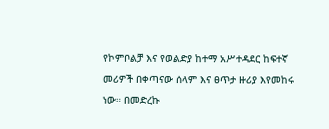የኮምቦልቻ እና የወልድያ ከተማ አሥተዳደር ከፍተኛ መሪዎች በቀጣናው ሰላም እና ፀጥታ ዙሪያ እየመከሩ ነው። በመድረኩ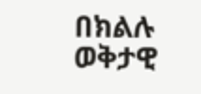በክልሉ ወቅታዊ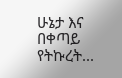ሁኔታ እና በቀጣይ የትኩረት...